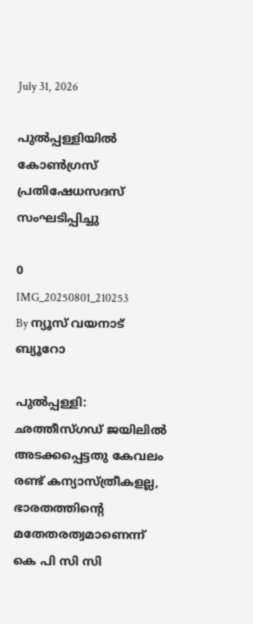July 31, 2026

പുല്‍പ്പള്ളിയില്‍ കോണ്‍ഗ്രസ് പ്രതിഷേധസദസ് സംഘടിപ്പിച്ചു

0
IMG_20250801_210253
By ന്യൂസ് വയനാട് ബ്യൂറോ

പുല്‍പ്പള്ളി: ഛത്തീസ്ഗഡ് ജയിലില്‍ അടക്കപ്പെട്ടതു കേവലം രണ്ട് കന്യാസ്ത്രീകളല്ല, ഭാരതത്തിന്റെ മതേതരത്വമാണെന്ന് കെ പി സി സി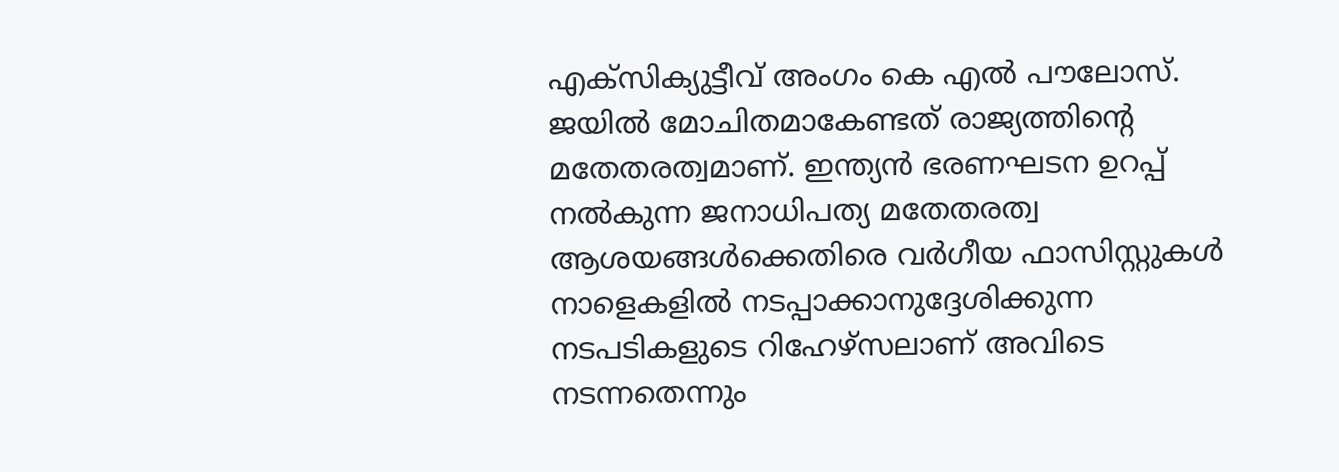എക്‌സിക്യുട്ടീവ് അംഗം കെ എല്‍ പൗലോസ്. ജയില്‍ മോചിതമാകേണ്ടത് രാജ്യത്തിന്റെ മതേതരത്വമാണ്. ഇന്ത്യന്‍ ഭരണഘടന ഉറപ്പ് നല്‍കുന്ന ജനാധിപത്യ മതേതരത്വ ആശയങ്ങള്‍ക്കെതിരെ വര്‍ഗീയ ഫാസിസ്റ്റുകള്‍ നാളെകളില്‍ നടപ്പാക്കാനുദ്ദേശിക്കുന്ന നടപടികളുടെ റിഹേഴ്‌സലാണ് അവിടെ നടന്നതെന്നും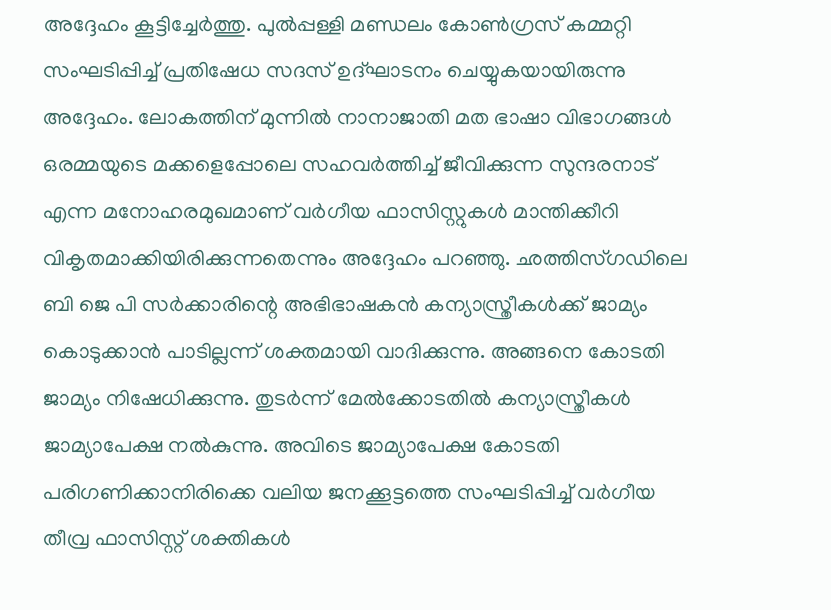അദ്ദേഹം കൂട്ടിച്ചേര്‍ത്തു. പുല്‍പ്പള്ളി മണ്ഡലം കോണ്‍ഗ്രസ് കമ്മറ്റി സംഘടിപ്പിച്ച് പ്രതിഷേധ സദസ് ഉദ്ഘാടനം ചെയ്യുകയായിരുന്നു അദ്ദേഹം. ലോകത്തിന് മുന്നില്‍ നാനാജാതി മത ഭാഷാ വിഭാഗങ്ങള്‍ ഒരമ്മയുടെ മക്കളെപ്പോലെ സഹവര്‍ത്തിച്ച് ജീവിക്കുന്ന സുന്ദരനാട് എന്ന മനോഹരമുഖമാണ് വര്‍ഗീയ ഫാസിസ്റ്റുകള്‍ മാന്തിക്കീറി വികൃതമാക്കിയിരിക്കുന്നതെന്നും അദ്ദേഹം പറഞ്ഞു. ഛത്തിസ്ഗഡിലെ ബി ജെ പി സര്‍ക്കാരിന്റെ അഭിഭാഷകന്‍ കന്യാസ്ത്രീകള്‍ക്ക് ജാമ്യം കൊടുക്കാന്‍ പാടില്ലന്ന് ശക്തമായി വാദിക്കുന്നു. അങ്ങനെ കോടതി ജാമ്യം നിഷേധിക്കുന്നു. തുടര്‍ന്ന് മേല്‍ക്കോടതില്‍ കന്യാസ്ത്രീകള്‍ ജാമ്യാപേക്ഷ നല്‍കുന്നു. അവിടെ ജാമ്യാപേക്ഷ കോടതി പരിഗണിക്കാനിരിക്കെ വലിയ ജനക്കൂട്ടത്തെ സംഘടിപ്പിച്ച് വര്‍ഗീയ തീവ്ര ഫാസിസ്റ്റ് ശക്തികള്‍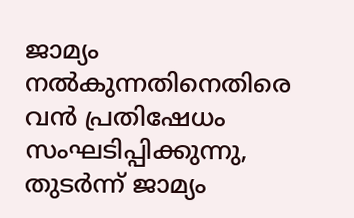ജാമ്യം നല്‍കുന്നതിനെതിരെ വന്‍ പ്രതിഷേധം സംഘടിപ്പിക്കുന്നു, തുടര്‍ന്ന് ജാമ്യം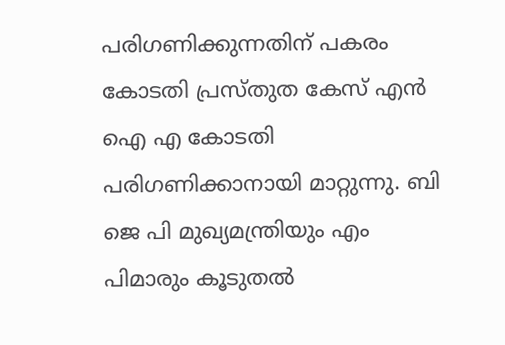പരിഗണിക്കുന്നതിന് പകരം കോടതി പ്രസ്തുത കേസ് എന്‍ ഐ എ കോടതി പരിഗണിക്കാനായി മാറ്റുന്നു. ബി ജെ പി മുഖ്യമന്ത്രിയും എം പിമാരും കൂടുതല്‍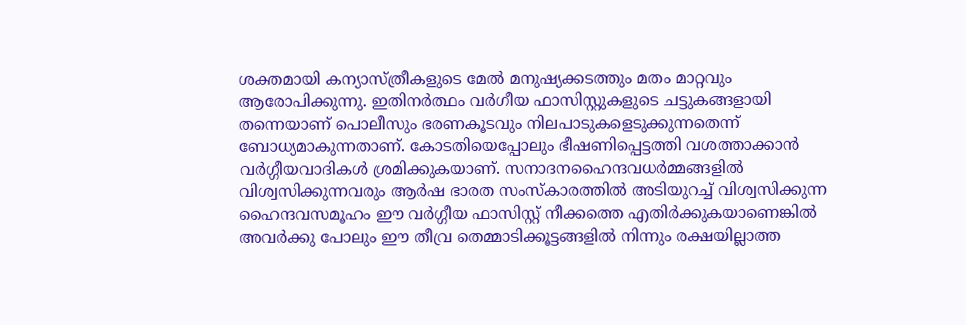ശക്തമായി കന്യാസ്ത്രീകളുടെ മേല്‍ മനുഷ്യക്കടത്തും മതം മാറ്റവും ആരോപിക്കുന്നു. ഇതിനര്‍ത്ഥം വര്‍ഗീയ ഫാസിസ്റ്റുകളുടെ ചട്ടുകങ്ങളായി തന്നെയാണ് പൊലീസും ഭരണകൂടവും നിലപാടുകളെടുക്കുന്നതെന്ന് ബോധ്യമാകുന്നതാണ്. കോടതിയെപ്പോലും ഭീഷണിപ്പെട്ടത്തി വശത്താക്കാന്‍ വര്‍ഗ്ഗീയവാദികള്‍ ശ്രമിക്കുകയാണ്. സനാദനഹൈന്ദവധര്‍മ്മങ്ങളില്‍ വിശ്വസിക്കുന്നവരും ആര്‍ഷ ഭാരത സംസ്‌കാരത്തില്‍ അടിയുറച്ച് വിശ്വസിക്കുന്ന ഹൈന്ദവസമൂഹം ഈ വര്‍ഗ്ഗീയ ഫാസിസ്റ്റ് നീക്കത്തെ എതിര്‍ക്കുകയാണെങ്കില്‍ അവര്‍ക്കു പോലും ഈ തീവ്ര തെമ്മാടിക്കൂട്ടങ്ങളില്‍ നിന്നും രക്ഷയില്ലാത്ത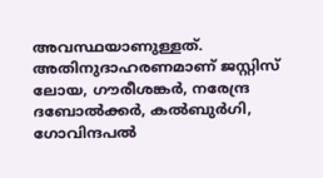അവസ്ഥയാണുള്ളത്. അതിനുദാഹരണമാണ് ജസ്റ്റിസ് ലോയ, ഗൗരീശങ്കര്‍, നരേന്ദ്ര ദബോല്‍ക്കര്‍, കല്‍ബുര്‍ഗി, ഗോവിന്ദപല്‍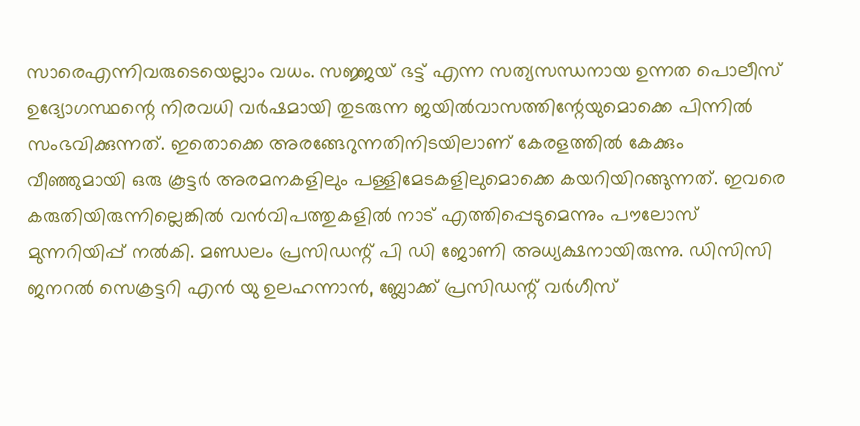സാരെഎന്നിവരുടെയെല്ലാം വധം. സജ്ജയ് ഭട്ട് എന്ന സത്യസന്ധനായ ഉന്നത പൊലീസ് ഉദ്യോഗസ്ഥന്റെ നിരവധി വര്‍ഷമായി തുടരുന്ന ജയില്‍വാസത്തിന്റേയുമൊക്കെ പിന്നില്‍ സംഭവിക്കുന്നത്. ഇതൊക്കെ അരങ്ങേറുന്നതിനിടയിലാണ് കേരളത്തില്‍ കേക്കും വീഞ്ഞുമായി ഒരു കൂട്ടര്‍ അരമനകളിലും പള്ളിമേടകളിലുമൊക്കെ കയറിയിറങ്ങുന്നത്. ഇവരെ കരുതിയിരുന്നില്ലെങ്കില്‍ വന്‍വിപത്തുകളില്‍ നാട് എത്തിപ്പെടുമെന്നും പൗലോസ് മുന്നറിയിപ്പ് നല്‍കി. മണ്ഡലം പ്രസിഡന്റ് പി ഡി ജോണി അധ്യക്ഷനായിരുന്നു. ഡിസിസി ജനറല്‍ സെക്രട്ടറി എന്‍ യു ഉലഹന്നാന്‍, ബ്ലോക്ക് പ്രസിഡന്റ് വര്‍ഗീസ്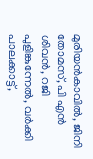മുരിയന്‍കാവില്‍, ജിനി തോമസ്, പി എന്‍ ശിവന്‍, റജി പുളിങ്കുന്നേല്‍, വര്‍ക്കി പാലക്കാട്ട്,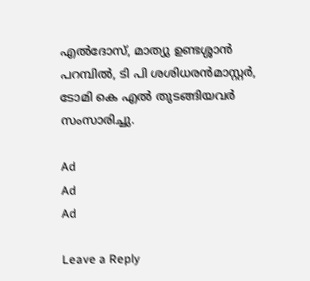എല്‍ദോസ്, മാത്യു ഉണ്ടശ്ശാന്‍ പറമ്പില്‍, ടി പി ശശിധരന്‍മാസ്റ്റര്‍, ടോമി കെ എല്‍ തുടങ്ങിയവര്‍ സംസാരിച്ചു.

Ad
Ad
Ad

Leave a Reply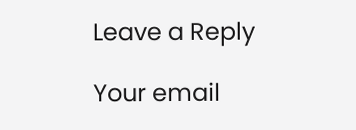Leave a Reply

Your email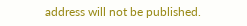address will not be published.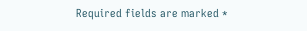Required fields are marked *